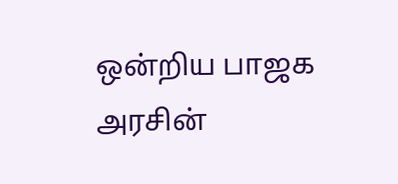ஒன்றிய பாஜக அரசின்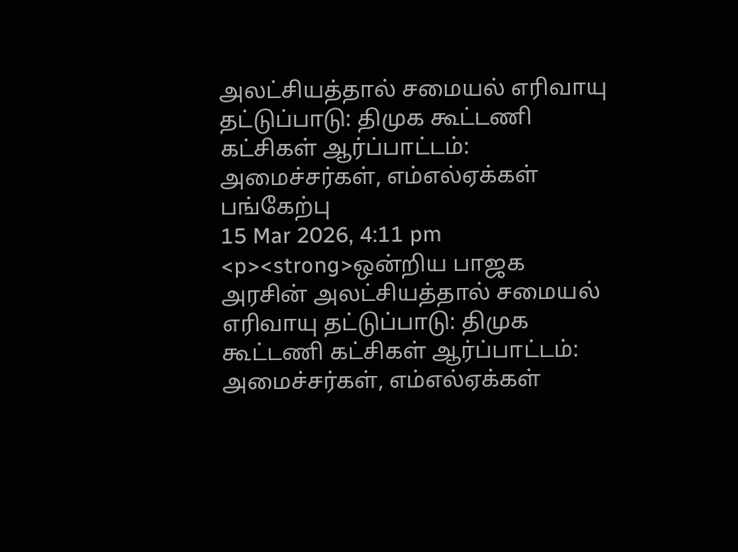அலட்சியத்தால் சமையல் எரிவாயு தட்டுப்பாடு: திமுக கூட்டணி கட்சிகள் ஆர்ப்பாட்டம்: அமைச்சர்கள், எம்எல்ஏக்கள் பங்கேற்பு
15 Mar 2026, 4:11 pm
<p><strong>ஒன்றிய பாஜக அரசின் அலட்சியத்தால் சமையல் எரிவாயு தட்டுப்பாடு: திமுக கூட்டணி கட்சிகள் ஆர்ப்பாட்டம்: அமைச்சர்கள், எம்எல்ஏக்கள்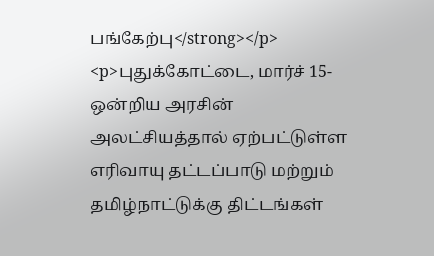பங்கேற்பு</strong></p>
<p>புதுக்கோட்டை, மார்ச் 15- ஒன்றிய அரசின் அலட்சியத்தால் ஏற்பட்டுள்ள எரிவாயு தட்டப்பாடு மற்றும் தமிழ்நாட்டுக்கு திட்டங்கள்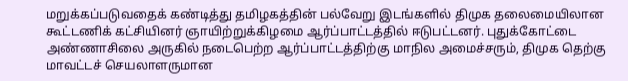மறுக்கப்படுவதைக் கண்டித்து தமிழகத்தின் பல்வேறு இடங்களில் திமுக தலைமையிலான கூட்டணிக் கட்சியினர் ஞாயிற்றுக்கிழமை ஆர்ப்பாட்டத்தில் ஈடுபட்டனர். புதுக்கோட்டை அண்ணாசிலை அருகில் நடைபெற்ற ஆர்ப்பாட்டத்திற்கு மாநில அமைச்சரும், திமுக தெற்கு மாவட்டச் செயலாளருமான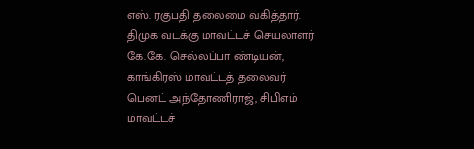எஸ். ரகுபதி தலைமை வகித்தார். திமுக வடக்கு மாவட்டச் செயலாளர் கே.கே. செல்லப்பா ண்டியன், காங்கிரஸ் மாவட்டத் தலைவர் பெனட் அந்தோணிராஜ், சிபிஎம் மாவட்டச்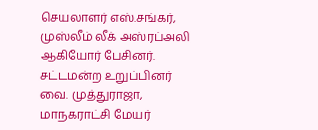செயலாளர் எஸ்.சங்கர், முஸ்லீம் லீக் அஸ்ரப்அலி ஆகியோர் பேசினர். சட்டமன்ற உறுப்பினர் வை. முத்துராஜா, மாநகராட்சி மேயர்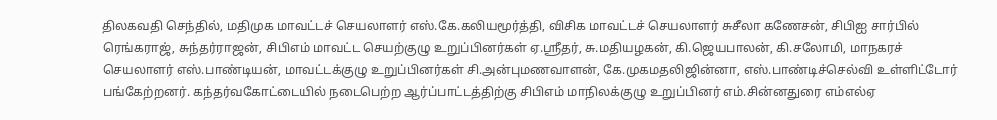திலகவதி செந்தில், மதிமுக மாவட்டச் செயலாளர் எஸ்.கே.கலியமூர்த்தி, விசிக மாவட்டச் செயலாளர் சுசீலா கணேசன், சிபிஐ சார்பில் ரெங்கராஜ், சுந்தர்ராஜன், சிபிஎம் மாவட்ட செயற்குழு உறுப்பினர்கள் ஏ.ஸ்ரீதர், சு.மதியழகன், கி.ஜெயபாலன், கி.சலோமி, மாநகரச் செயலாளர் எஸ்.பாண்டியன், மாவட்டக்குழு உறுப்பினர்கள் சி.அன்புமணவாளன், கே.முகமதலிஜின்னா, எஸ்.பாண்டிச்செல்வி உள்ளிட்டோர் பங்கேற்றனர். கந்தர்வகோட்டையில் நடைபெற்ற ஆர்ப்பாட்டத்திற்கு சிபிஎம் மாநிலக்குழு உறுப்பினர் எம்.சின்னதுரை எம்எல்ஏ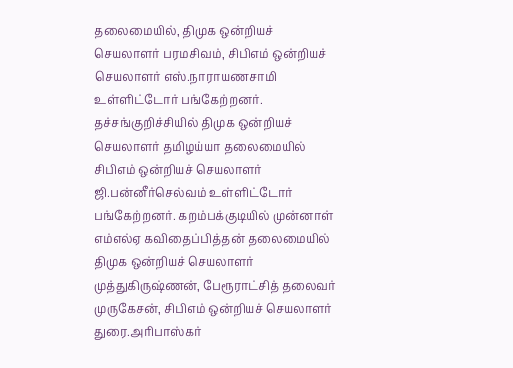தலைமையில், திமுக ஒன்றியச் செயலாளர் பரமசிவம், சிபிஎம் ஒன்றியச் செயலாளர் எஸ்.நாராயணசாமி உள்ளிட்டோர் பங்கேற்றனர். தச்சங்குறிச்சியில் திமுக ஒன்றியச் செயலாளர் தமிழய்யா தலைமையில் சிபிஎம் ஒன்றியச் செயலாளர் ஜி.பன்னீர்செல்வம் உள்ளிட்டோர் பங்கேற்றனர். கறம்பக்குடியில் முன்னாள் எம்எல்ஏ கவிதைப்பித்தன் தலைமையில் திமுக ஒன்றியச் செயலாளர் முத்துகிருஷ்ணன், பேரூராட்சித் தலைவர் முருகேசன், சிபிஎம் ஒன்றியச் செயலாளர் துரை.அரிபாஸ்கர்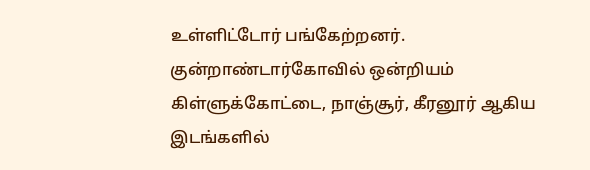உள்ளிட்டோர் பங்கேற்றனர். குன்றாண்டார்கோவில் ஒன்றியம் கிள்ளுக்கோட்டை, நாஞ்சூர், கீரனூர் ஆகிய இடங்களில்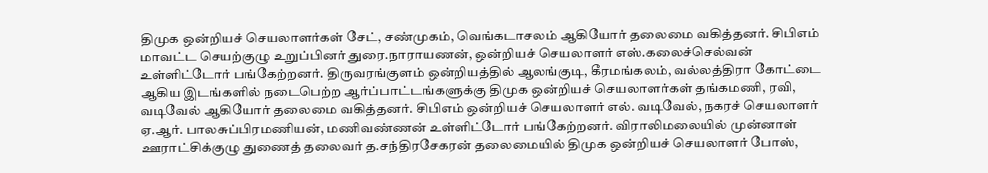திமுக ஒன்றியச் செயலாளர்கள் சேட், சண்முகம், வெங்கடாசலம் ஆகியோர் தலைமை வகித்தனர். சிபிஎம் மாவட்ட செயற்குழு உறுப்பினர் துரை.நாராயணன், ஒன்றியச் செயலாளர் எஸ்.கலைச்செல்வன் உள்ளிட்டோர் பங்கேற்றனர். திருவரங்குளம் ஒன்றியத்தில் ஆலங்குடி, கீரமங்கலம், வல்லத்திரா கோட்டை ஆகிய இடங்களில் நடைபெற்ற ஆர்ப்பாட்டங்களுக்கு திமுக ஒன்றியச் செயலாளர்கள் தங்கமணி, ரவி, வடிவேல் ஆகியோர் தலைமை வகித்தனர். சிபிஎம் ஒன்றியச் செயலாளர் எல். வடிவேல், நகரச் செயலாளர் ஏ.ஆர். பாலசுப்பிரமணியன், மணிவண்ணன் உள்ளிட்டோர் பங்கேற்றனர். விராலிமலையில் முன்னாள் ஊராட்சிக்குழு துணைத் தலைவர் த.சந்திரசேகரன் தலைமையில் திமுக ஒன்றியச் செயலாளர் போஸ்,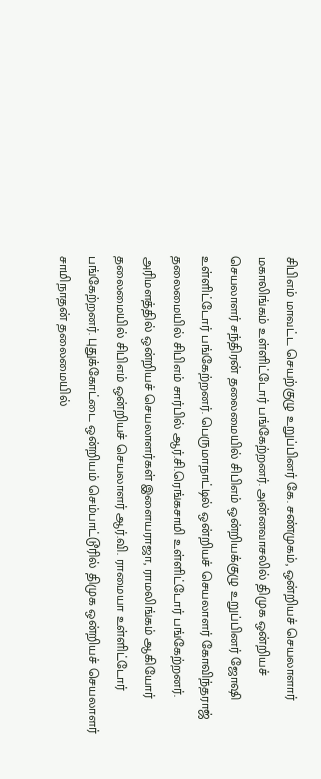சிபிஎம் மாவட்ட செயற்குழு உறுப்பினர் கே. சண்முகம், ஒன்றியச் செயலாளார் மகாலிங்கம் உள்ளிட்டோர் பங்கேற்றனர். அன்னவாசலில் திமுக ஒன்றியச் செயலாளர் சந்திரன் தலைமையில் சிபிஎம் ஒன்றியக்குழு உறுப்பினர் ஜோஷி உள்ளிட்டோர் பங்கேற்றனர். பெருமாநாட்டில் ஒன்றியச் செயலாளர் கோவிந்தராஜ் தலைமையில் சிபிஎம் சார்பில் ஆர்.சி.ரெங்கசாமி உள்ளிட்டோர் பங்கேற்றனர். அரிமளத்தில் ஒன்றியச் செயலாளர்கள் இளையராஜா, ராமலிங்கம் ஆகியோர் தலைமையில் சிபிஎம் ஒன்றியச் செயலாளர் ஆர்.வி. ராமையா உள்ளிட்டோர் பங்கேற்றனர். புதுக்கோட்டை ஒன்றியம் செம்பாட்டூரில் திமுக ஒன்றியச் செயலாளர் சாமிநாதன் தலைமையில்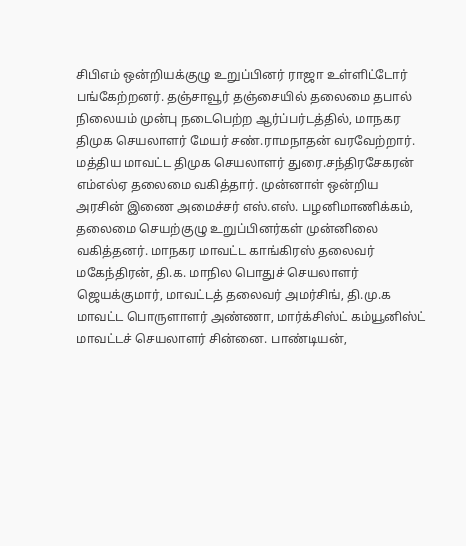சிபிஎம் ஒன்றியக்குழு உறுப்பினர் ராஜா உள்ளிட்டோர் பங்கேற்றனர். தஞ்சாவூர் தஞ்சையில் தலைமை தபால் நிலையம் முன்பு நடைபெற்ற ஆர்ப்பர்டத்தில், மாநகர திமுக செயலாளர் மேயர் சண்.ராமநாதன் வரவேற்றார். மத்திய மாவட்ட திமுக செயலாளர் துரை.சந்திரசேகரன் எம்எல்ஏ தலைமை வகித்தார். முன்னாள் ஒன்றிய அரசின் இணை அமைச்சர் எஸ்.எஸ். பழனிமாணிக்கம், தலைமை செயற்குழு உறுப்பினர்கள் முன்னிலை வகித்தனர். மாநகர மாவட்ட காங்கிரஸ் தலைவர் மகேந்திரன், தி.க. மாநில பொதுச் செயலாளர் ஜெயக்குமார், மாவட்டத் தலைவர் அமர்சிங், தி.மு.க மாவட்ட பொருளாளர் அண்ணா, மார்க்சிஸ்ட் கம்யூனிஸ்ட் மாவட்டச் செயலாளர் சின்னை. பாண்டியன்,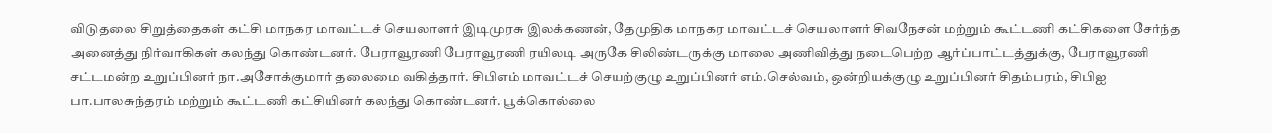விடுதலை சிறுத்தைகள் கட்சி மாநகர மாவட்டச் செயலாளர் இடிமுரசு இலக்கணன், தேமுதிக மாநகர மாவட்டச் செயலாளர் சிவநேசன்‌ மற்றும் கூட்டணி கட்சிகளை சேர்ந்த அனைத்து நிர்வாகிகள் கலந்து கொண்டனர். பேராவூரணி பேராவூரணி ரயிலடி அருகே சிலிண்டருக்கு மாலை அணிவித்து நடைபெற்ற ஆர்ப்பாட்டத்துக்கு, பேராவூரணி சட்டமன்ற உறுப்பினர் நா.அசோக்குமார் தலைமை வகித்தார். சிபிஎம் மாவட்டச் செயற்குழு உறுப்பினர் எம்.செல்வம், ஒன்றியக்குழு உறுப்பினர் சிதம்பரம், சிபிஐ பா.பாலசுந்தரம் மற்றும் கூட்டணி கட்சியினர் கலந்து கொண்டனர். பூக்கொல்லை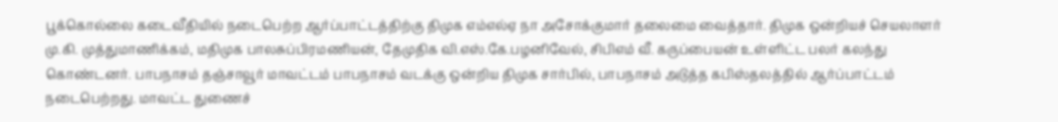பூக்கொல்லை கடைவீதியில் நடைபெற்ற ஆர்ப்பாட்டத்திற்கு திமுக எம்எல்ஏ நா அசோக்குமார் தலைமை வைத்தார். திமுக ஒன்றியச் செயலாளர் மு.கி. முத்துமாணிக்கம், மதிமுக பாலசுப்பிரமணியன், தேமுதிக வி.எஸ்.கே.பழனிவேல், சிபிஎம் வீ. கருப்பையன் உள்ளிட்ட பலர் கலந்து கொண்டனர். பாபநாசம் தஞ்சாவூர் மாவட்டம் பாபநாசம் வடக்கு ஒன்றிய திமுக சார்பில், பாபநாசம் அடுத்த கபிஸ்தலத்தில் ஆர்ப்பாட்டம் நடைபெற்றது. மாவட்ட துணைச்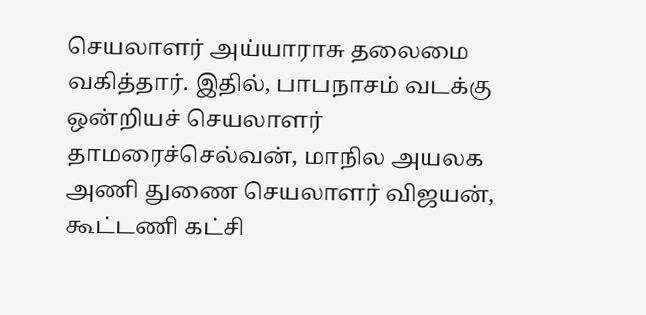செயலாளர் அய்யாராசு தலைமை வகித்தார். இதில், பாபநாசம் வடக்கு ஒன்றியச் செயலாளர் தாமரைச்செல்வன், மாநில அயலக அணி துணை செயலாளர் விஜயன், கூட்டணி கட்சி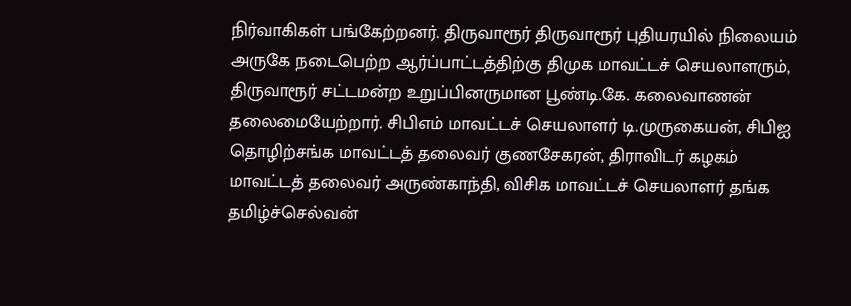நிர்வாகிகள் பங்கேற்றனர். திருவாரூர் திருவாரூர் புதியரயில் நிலையம் அருகே நடைபெற்ற ஆர்ப்பாட்டத்திற்கு திமுக மாவட்டச் செயலாளரும், திருவாரூர் சட்டமன்ற உறுப்பினருமான பூண்டி.கே. கலைவாணன் தலைமையேற்றார். சிபிஎம் மாவட்டச் செயலாளர் டி.முருகையன், சிபிஐ தொழிற்சங்க மாவட்டத் தலைவர் குணசேகரன், திராவிடர் கழகம் மாவட்டத் தலைவர் அருண்காந்தி, விசிக மாவட்டச் செயலாளர் தங்க தமிழ்ச்செல்வன்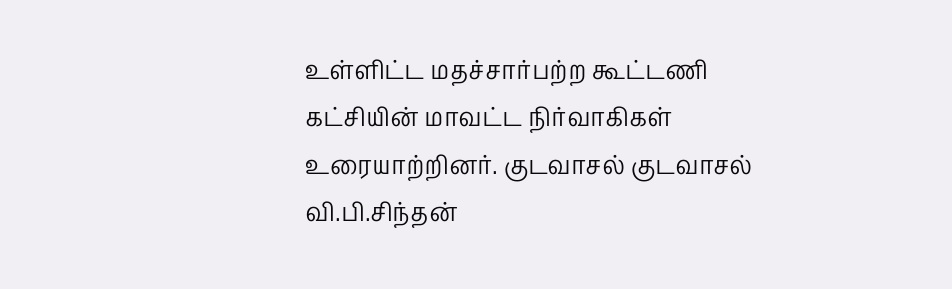உள்ளிட்ட மதச்சார்பற்ற கூட்டணி கட்சியின் மாவட்ட நிர்வாகிகள் உரையாற்றினர். குடவாசல் குடவாசல் வி.பி.சிந்தன்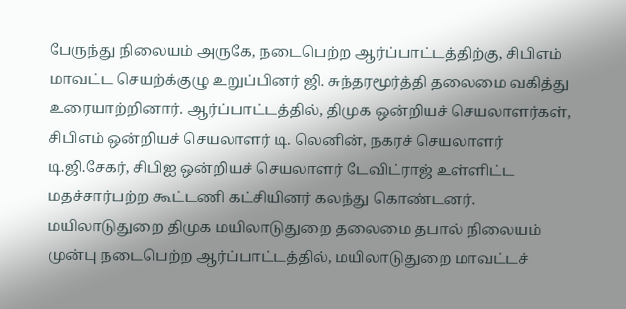பேருந்து நிலையம் அருகே, நடைபெற்ற ஆர்ப்பாட்டத்திற்கு, சிபிஎம் மாவட்ட செயற்க்குழு உறுப்பினர் ஜி. சுந்தரமூர்த்தி தலைமை வகித்து உரையாற்றினார். ஆர்ப்பாட்டத்தில், திமுக ஒன்றியச் செயலாளர்கள், சிபிஎம் ஒன்றியச் செயலாளர் டி. லெனின், நகரச் செயலாளர் டி.ஜி.சேகர், சிபிஐ ஒன்றியச் செயலாளர் டேவிட்ராஜ் உள்ளிட்ட மதச்சார்பற்ற கூட்டணி கட்சியினர் கலந்து கொண்டனர். மயிலாடுதுறை திமுக மயிலாடுதுறை தலைமை தபால் நிலையம் முன்பு நடைபெற்ற ஆர்ப்பாட்டத்தில், மயிலாடுதுறை மாவட்டச்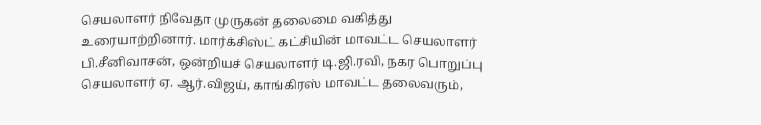செயலாளர் நிவேதா முருகன் தலைமை வகித்து உரையாற்றினார். மார்க்சிஸ்ட் கட்சியின் மாவட்ட செயலாளர் பி.சீனிவாசன், ஒன்றியச் செயலாளர் டி.ஜி.ரவி, நகர பொறுப்பு செயலாளர் ஏ. ஆர்.விஜய், காங்கிரஸ் மாவட்ட தலைவரும்,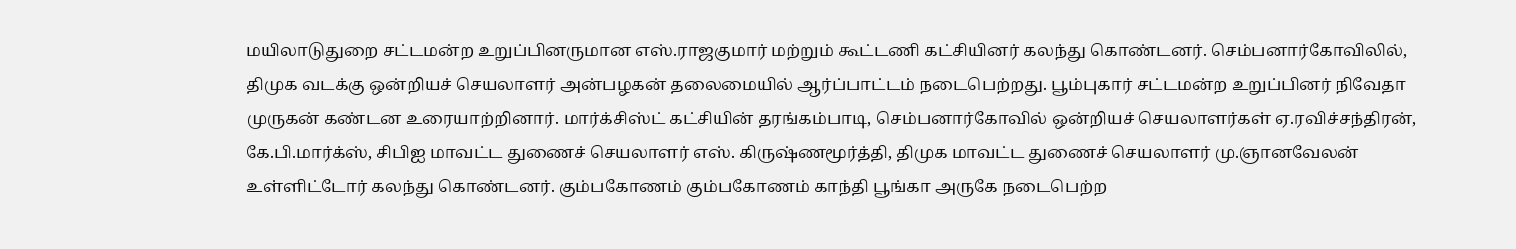மயிலாடுதுறை சட்டமன்ற உறுப்பினருமான எஸ்.ராஜகுமார் மற்றும் கூட்டணி கட்சியினர் கலந்து கொண்டனர். செம்பனார்கோவிலில், திமுக வடக்கு ஒன்றியச் செயலாளர் அன்பழகன் தலைமையில் ஆர்ப்பாட்டம் நடைபெற்றது. பூம்புகார் சட்டமன்ற உறுப்பினர் நிவேதா முருகன் கண்டன உரையாற்றினார். மார்க்சிஸ்ட் கட்சியின் தரங்கம்பாடி, செம்பனார்கோவில் ஒன்றியச் செயலாளர்கள் ஏ.ரவிச்சந்திரன், கே.பி.மார்க்ஸ், சிபிஐ மாவட்ட துணைச் செயலாளர் எஸ். கிருஷ்ணமூர்த்தி, திமுக மாவட்ட துணைச் செயலாளர் மு.ஞானவேலன் உள்ளிட்டோர் கலந்து கொண்டனர். கும்பகோணம் கும்பகோணம் காந்தி பூங்கா அருகே நடைபெற்ற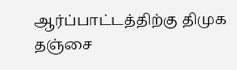ஆர்ப்பாட்டத்திற்கு திமுக தஞ்சை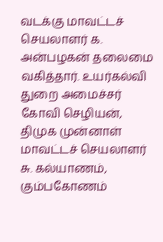வடக்கு மாவட்டச் செயலாளர் க. அன்பழகன் தலைமை வகித்தார். உயர்கல்வி துறை அமைச்சர் கோவி செழியன், திமுக முன்னாள் மாவட்டச் செயலாளர் சு. கல்யாணம், கும்பகோணம்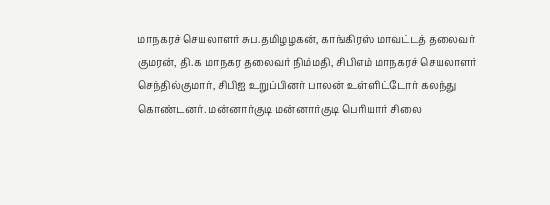மாநகரச் செயலாளர் சுப.தமிழழகன், காங்கிரஸ் மாவட்டத் தலைவர் குமரன், தி.க மாநகர தலைவர் நிம்மதி, சிபிஎம் மாநகரச் செயலாளர் செந்தில்குமார், சிபிஐ உறுப்பினர் பாலன் உள்ளிட்டோர் கலந்து கொண்டனர். மன்னார்குடி மன்னார்குடி பெரியார் சிலை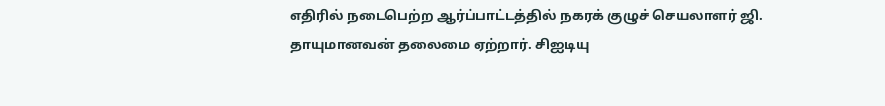எதிரில் நடைபெற்ற ஆர்ப்பாட்டத்தில் நகரக் குழுச் செயலாளர் ஜி. தாயுமானவன் தலைமை ஏற்றார். சிஐடியு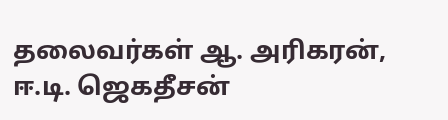தலைவர்கள் ஆ. அரிகரன், ஈ.டி. ஜெகதீசன்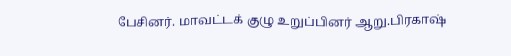பேசினர். மாவட்டக் குழு உறுப்பினர் ஆறு.பிரகாஷ்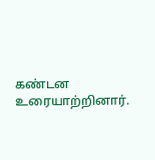கண்டன உரையாற்றினார்.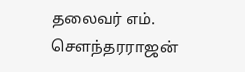தலைவர் எம். சௌந்தரராஜன்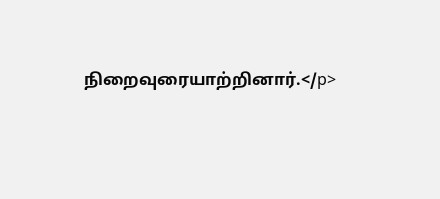நிறைவுரையாற்றினார்.</p>